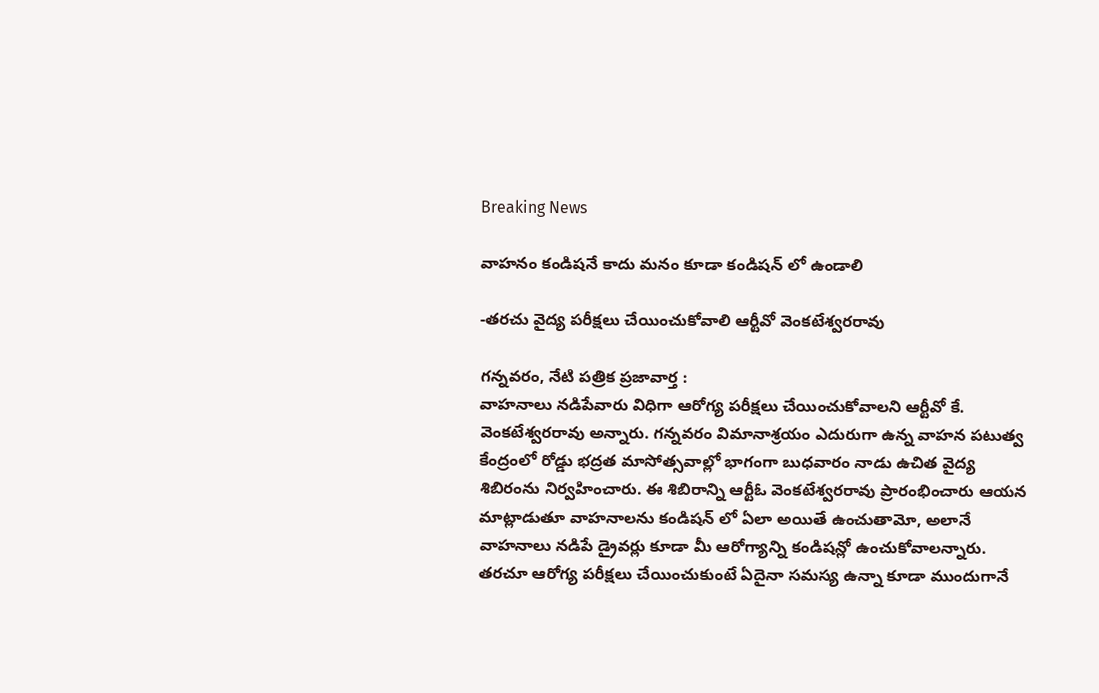Breaking News

వాహనం కండిషనే కాదు మనం కూడా కండిషన్ లో ఉండాలి

-తరచు వైద్య పరీక్షలు చేయించుకోవాలి ఆర్టీవో వెంకటేశ్వరరావు

గన్నవరం, నేటి పత్రిక ప్రజావార్త :
వాహనాలు నడిపేవారు విధిగా ఆరోగ్య పరీక్షలు చేయించుకోవాలని ఆర్టీవో కే. వెంకటేశ్వరరావు అన్నారు. గన్నవరం విమానాశ్రయం ఎదురుగా ఉన్న వాహన పటుత్వ కేంద్రంలో రోడ్డు భద్రత మాసోత్సవాల్లో భాగంగా బుధవారం నాడు ఉచిత వైద్య శిబిరంను నిర్వహించారు. ఈ శిబిరాన్ని ఆర్టీఓ వెంకటేశ్వరరావు ప్రారంభించారు ఆయన మాట్లాడుతూ వాహనాలను కండిషన్ లో ఏలా అయితే ఉంచుతామో, అలానే వాహనాలు నడిపే డ్రైవర్లు కూడా మీ ఆరోగ్యాన్ని కండిషన్లో ఉంచుకోవాలన్నారు. తరచూ ఆరోగ్య పరీక్షలు చేయించుకుంటే ఏదైనా సమస్య ఉన్నా కూడా ముందుగానే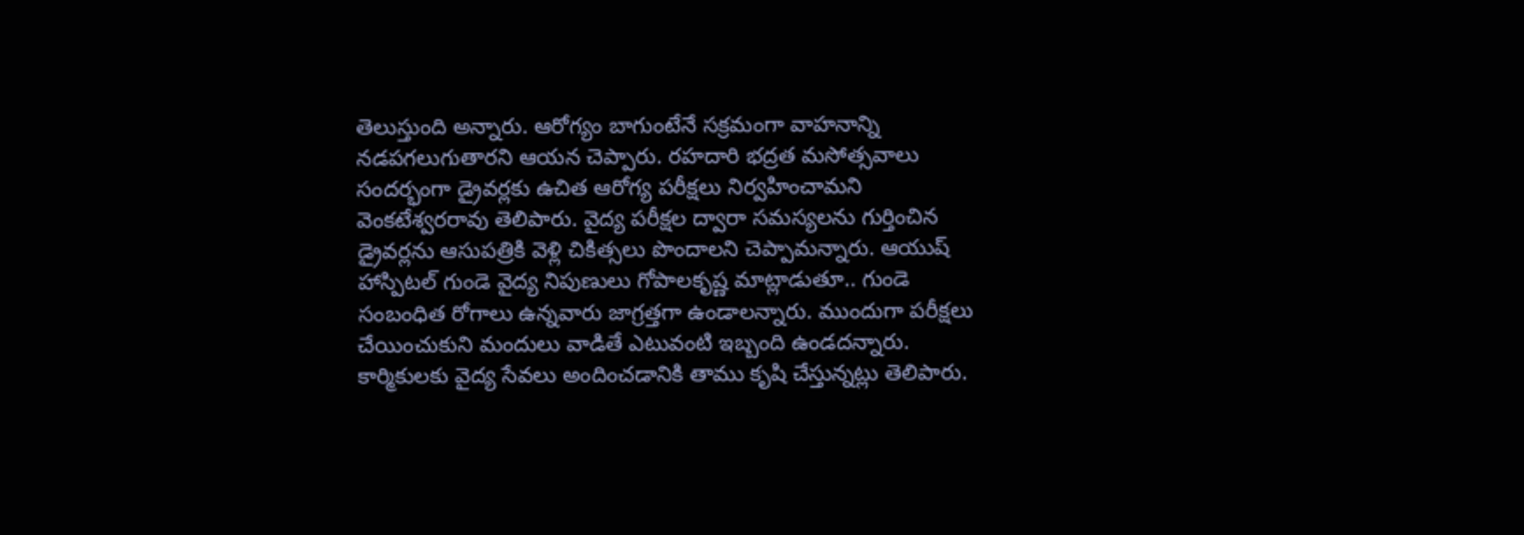తెలుస్తుంది అన్నారు. ఆరోగ్యం బాగుంటేనే సక్రమంగా వాహనాన్ని నడపగలుగుతారని ఆయన చెప్పారు. రహదారి భద్రత మసోత్సవాలు సందర్భంగా డ్రైవర్లకు ఉచిత ఆరోగ్య పరీక్షలు నిర్వహించామని వెంకటేశ్వరరావు తెలిపారు. వైద్య పరీక్షల ద్వారా సమస్యలను గుర్తించిన డ్రైవర్లను ఆసుపత్రికి వెళ్లి చికిత్సలు పొందాలని చెప్పామన్నారు. ఆయుష్ హాస్పిటల్ గుండె వైద్య నిపుణులు గోపాలకృష్ణ మాట్లాడుతూ.. గుండె సంబంధిత రోగాలు ఉన్నవారు జాగ్రత్తగా ఉండాలన్నారు. ముందుగా పరీక్షలు చేయించుకుని మందులు వాడితే ఎటువంటి ఇబ్బంది ఉండదన్నారు. కార్మికులకు వైద్య సేవలు అందించడానికి తాము కృషి చేస్తున్నట్లు తెలిపారు.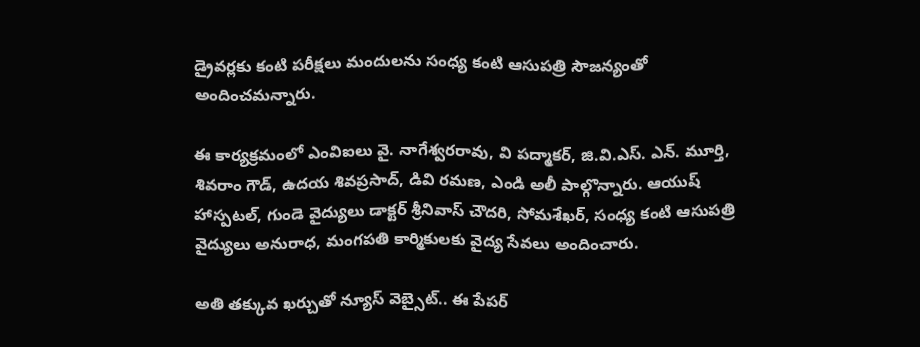డ్రైవర్లకు కంటి పరీక్షలు మందులను సంధ్య కంటి ఆసుపత్రి సౌజన్యంతో అందించమన్నారు.

ఈ కార్యక్రమంలో ఎంవిఐలు వై. నాగేశ్వరరావు, వి పద్మాకర్, జి.వి.ఎస్. ఎన్. మూర్తి, శివరాం గౌడ్, ఉదయ శివప్రసాద్, డివి రమణ, ఎండి అలీ పాల్గొన్నారు. ఆయుష్ హాస్పటల్, గుండె వైద్యులు డాక్టర్ శ్రీనివాస్ చౌదరి, సోమశేఖర్, సంధ్య కంటి ఆసుపత్రి వైద్యులు అనురాధ, మంగపతి కార్మికులకు వైద్య సేవలు అందించారు.

అతి తక్కువ ఖర్చుతో న్యూస్ వెబ్సైట్.. ఈ పేపర్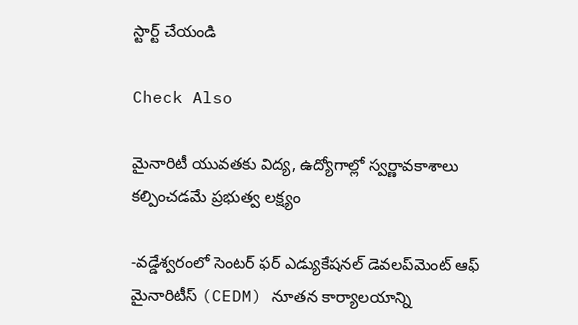స్టార్ట్ చేయండి

Check Also

మైనారిటీ యువతకు విద్య, ఉద్యోగాల్లో స్వర్ణావకాశాలు కల్పించడమే ప్రభుత్వ లక్ష్యం

-వడ్డేశ్వరంలో సెంటర్ ఫర్ ఎడ్యుకేషనల్ డెవలప్‌మెంట్ ఆఫ్ మైనారిటీస్ (CEDM) నూతన కార్యాలయాన్ని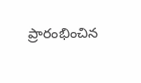ప్రారంభించిన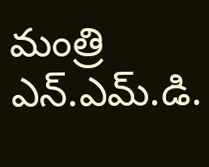మంత్రి ఎన్.ఎమ్.డి.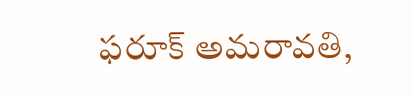ఫరూక్ అమరావతి,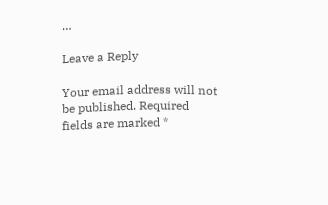…

Leave a Reply

Your email address will not be published. Required fields are marked *